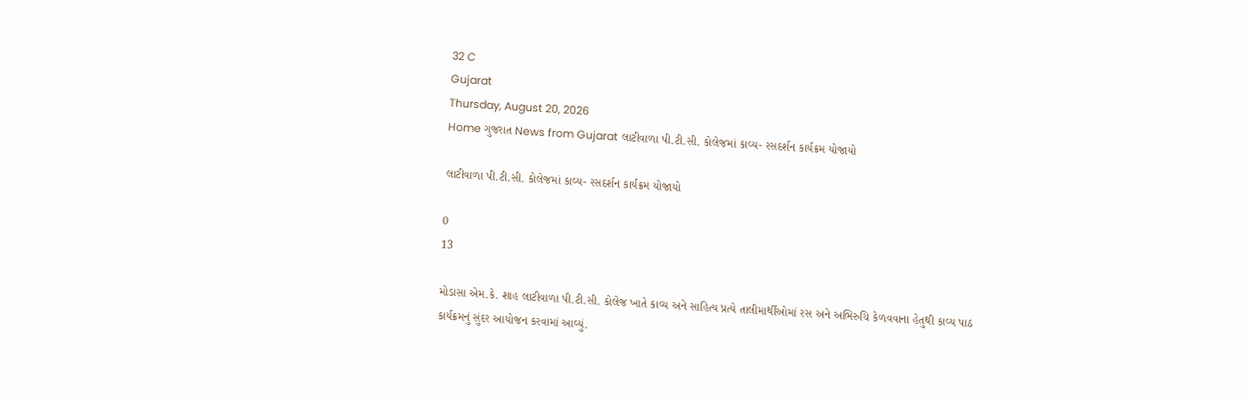32 C
Gujarat
Thursday, August 20, 2026
Home ગુજરાત News from Gujarat લાટીવાળા પી.ટી.સી. કોલેજમાં કાવ્ય- રસદર્શન કાર્યક્રમ યોજાયો

લાટીવાળા પી.ટી.સી. કોલેજમાં કાવ્ય- રસદર્શન કાર્યક્રમ યોજાયો

0
13

મોડાસા એમ.કે. શાહ લાટીવાળા પી.ટી.સી. કોલેજ ખાતે કાવ્ય અને સાહિત્ય પ્રત્યે તાલીમાર્થીઓમાં રસ અને અભિરુચિ કેળવવાના હેતુથી કાવ્ય પાઠ કાર્યક્રમનું સુંદર આયોજન કરવામાં આવ્યું.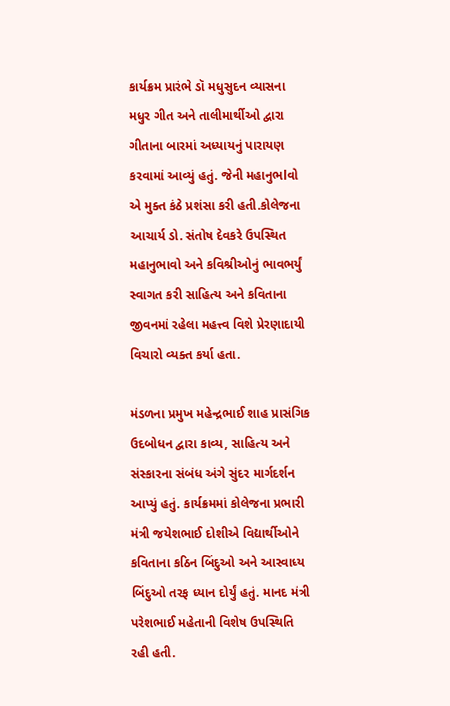કાર્યક્રમ પ્રારંભે ડૉ મધુસુદન વ્યાસના મધુર ગીત અને તાલીમાર્થીઓ દ્વારા ગીતાના બારમાં અધ્યાયનું પારાયણ કરવામાં આવ્યું હતું. જેની મહાનુભlવો એ મુક્ત કંઠે પ્રશંસા કરી હતી.કોલેજના આચાર્ય ડો. સંતોષ દેવકરે ઉપસ્થિત મહાનુભાવો અને કવિશ્રીઓનું ભાવભર્યું સ્વાગત કરી સાહિત્ય અને કવિતાના જીવનમાં રહેલા મહત્ત્વ વિશે પ્રેરણાદાયી વિચારો વ્યક્ત કર્યા હતા.

મંડળના પ્રમુખ મહેન્દ્રભાઈ શાહ પ્રાસંગિક ઉદબોધન દ્વારા કાવ્ય, સાહિત્ય અને સંસ્કારના સંબંધ અંગે સુંદર માર્ગદર્શન આપ્યું હતું. કાર્યક્રમમાં કોલેજના પ્રભારી મંત્રી જયેશભાઈ દોશીએ વિદ્યાર્થીઓને કવિતાના કઠિન બિંદુઓ અને આસ્વાધ્ય બિંદુઓ તરફ ધ્યાન દોર્યું હતું. માનદ મંત્રી પરેશભાઈ મહેતાની વિશેષ ઉપસ્થિતિ રહી હતી.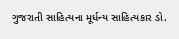ગુજરાતી સાહિત્યના મૂર્ધન્ય સાહિત્યકાર ડો.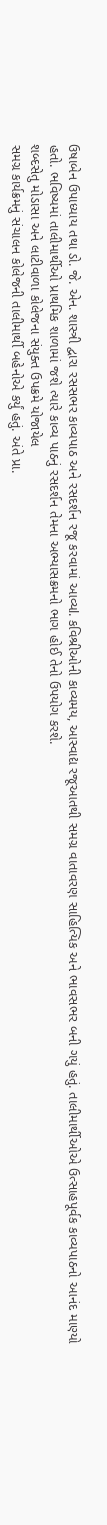ઉષાબેન ઉપાધ્યાય તથા ડો. જે. એન. શાસ્ત્રી દ્વારા રસસભર કાવ્યપાઠ અને રસદર્શન રજૂ કરવામાં આવ્યl. કવિશ્રીઓની કાવ્યમય, આસ્વાદ્ય રજૂઆતથી સમગ્ર વાતાવરણ સાહિત્યિક અને ભાવસભર બની ગયું હતું. તાલીમાર્થીઓએ ઉત્સાહપૂર્વક કાવ્યપાઠનો આનંદ માણ્યો હતો. ભવિષ્યમાં તાલીમાર્થીઓ પ્રાથમિક શાળામાં જશે ત્યારે કાવ્ય પાઠનું રસદર્શન તેમના અભ્યાસક્રમનો ભાગ હોઈ તેનો ઉપયોગ કરશે.
શબ્દસેતુ મોડાસા અને લાટીવાળા કોલેજના સંયુક્ત ઉપક્રમે યોજાયેલ
સમગ્ર કાર્યક્રમનું સંચાલન કોલેજની તાલીમાર્થી બહેનોએ કર્યું હતું. અંતે પ્રા.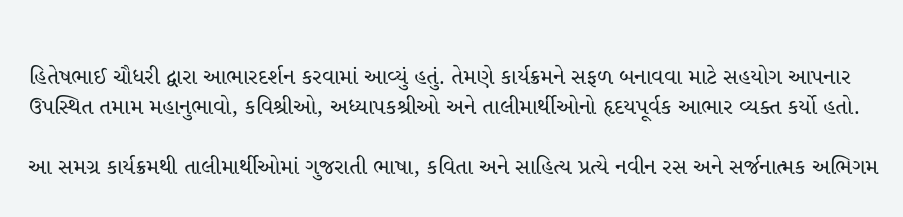હિતેષભાઈ ચૌધરી દ્વારા આભારદર્શન કરવામાં આવ્યું હતું. તેમણે કાર્યક્રમને સફળ બનાવવા માટે સહયોગ આપનાર ઉપસ્થિત તમામ મહાનુભાવો, કવિશ્રીઓ, અધ્યાપકશ્રીઓ અને તાલીમાર્થીઓનો હૃદયપૂર્વક આભાર વ્યક્ત કર્યો હતો.

આ સમગ્ર કાર્યક્રમથી તાલીમાર્થીઓમાં ગુજરાતી ભાષા, કવિતા અને સાહિત્ય પ્રત્યે નવીન રસ અને સર્જનાત્મક અભિગમ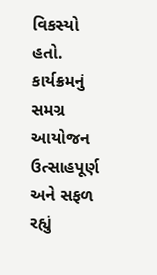વિકસ્યો હતો. કાર્યક્રમનું સમગ્ર આયોજન ઉત્સાહપૂર્ણ અને સફળ રહ્યું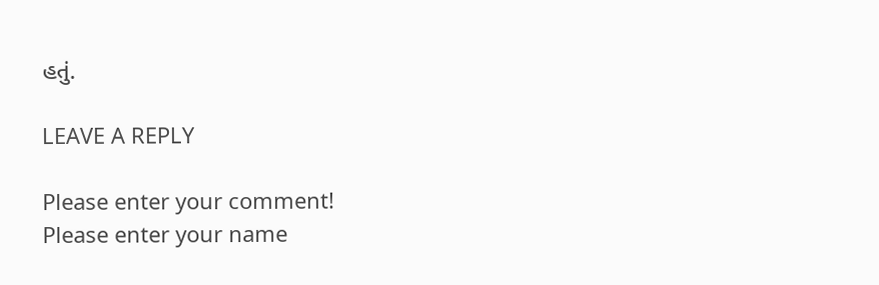હતું.

LEAVE A REPLY

Please enter your comment!
Please enter your name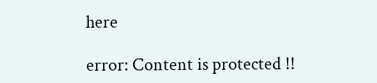here

error: Content is protected !!